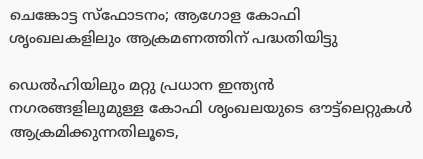ചെങ്കോട്ട സ്‌ഫോടനം; ആഗോള കോഫി ശൃംഖലകളിലും ആക്രമണത്തിന് പദ്ധതിയിട്ടു

ഡെൽഹിയിലും മറ്റു പ്രധാന ഇന്ത്യൻ നഗരങ്ങളിലുമുള്ള കോഫി ശൃംഖലയുടെ ഔട്ട്ലെറ്റുകൾ ആക്രമിക്കുന്നതിലൂടെ,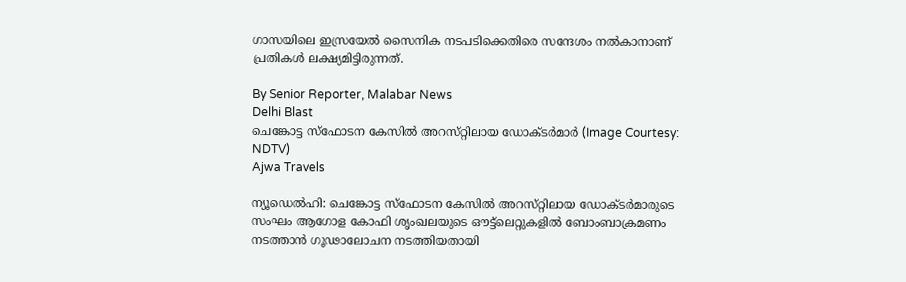ഗാസയിലെ ഇസ്രയേൽ സൈനിക നടപടിക്കെതിരെ സന്ദേശം നൽകാനാണ് പ്രതികൾ ലക്ഷ്യമിട്ടിരുന്നത്.

By Senior Reporter, Malabar News
Delhi Blast
ചെങ്കോട്ട സ്‌ഫോടന കേസിൽ അറസ്‌റ്റിലായ ഡോക്‌ടർമാർ (Image Courtesy: NDTV)
Ajwa Travels

ന്യൂഡെൽഹി: ചെങ്കോട്ട സ്‌ഫോടന കേസിൽ അറസ്‌റ്റിലായ ഡോക്‌ടർമാരുടെ സംഘം ആഗോള കോഫി ശൃംഖലയുടെ ഔട്ട്ലെറ്റുകളിൽ ബോംബാക്രമണം നടത്താൻ ഗൂഢാലോചന നടത്തിയതായി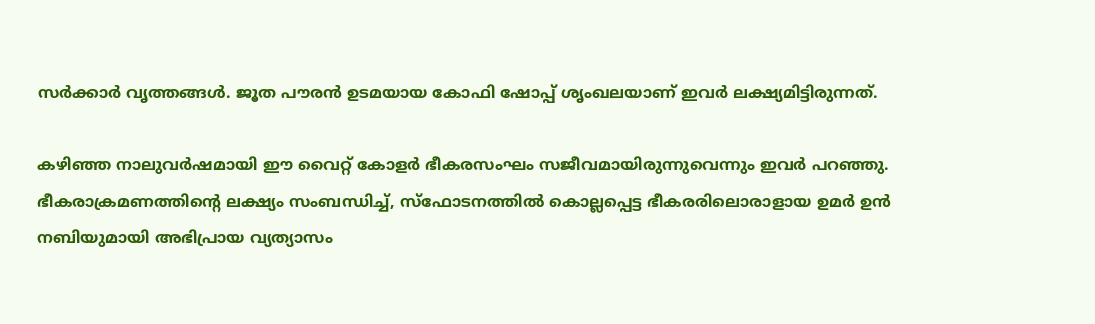സർക്കാർ വൃത്തങ്ങൾ. ജൂത പൗരൻ ഉടമയായ കോഫി ഷോപ്പ് ശൃംഖലയാണ് ഇവർ ലക്ഷ്യമിട്ടിരുന്നത്.

കഴിഞ്ഞ നാലുവർഷമായി ഈ വൈറ്റ് കോളർ ഭീകരസംഘം സജീവമായിരുന്നുവെന്നും ഇവർ പറഞ്ഞു. ഭീകരാക്രമണത്തിന്റെ ലക്ഷ്യം സംബന്ധിച്ച്, സ്‌ഫോടനത്തിൽ കൊല്ലപ്പെട്ട ഭീകരരിലൊരാളായ ഉമർ ഉൻ നബിയുമായി അഭിപ്രായ വ്യത്യാസം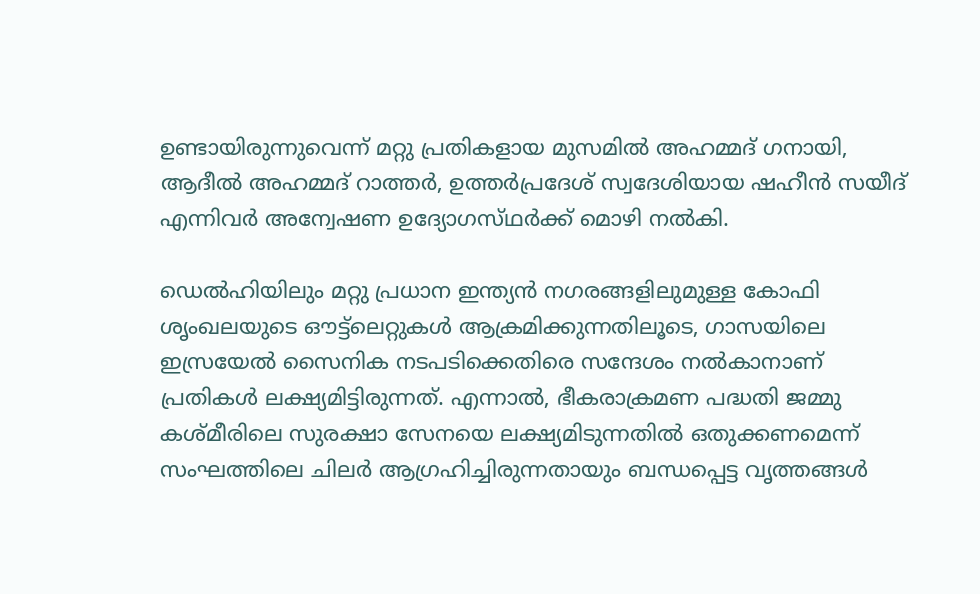ഉണ്ടായിരുന്നുവെന്ന് മറ്റു പ്രതികളായ മുസമിൽ അഹമ്മദ് ഗനായി, ആദീൽ അഹമ്മദ് റാത്തർ, ഉത്തർപ്രദേശ് സ്വദേശിയായ ഷഹീൻ സയീദ് എന്നിവർ അന്വേഷണ ഉദ്യോഗസ്‌ഥർക്ക്‌ മൊഴി നൽകി.

ഡെൽഹിയിലും മറ്റു പ്രധാന ഇന്ത്യൻ നഗരങ്ങളിലുമുള്ള കോഫി ശൃംഖലയുടെ ഔട്ട്ലെറ്റുകൾ ആക്രമിക്കുന്നതിലൂടെ, ഗാസയിലെ ഇസ്രയേൽ സൈനിക നടപടിക്കെതിരെ സന്ദേശം നൽകാനാണ് പ്രതികൾ ലക്ഷ്യമിട്ടിരുന്നത്. എന്നാൽ, ഭീകരാക്രമണ പദ്ധതി ജമ്മു കശ്‌മീരിലെ സുരക്ഷാ സേനയെ ലക്ഷ്യമിടുന്നതിൽ ഒതുക്കണമെന്ന് സംഘത്തിലെ ചിലർ ആഗ്രഹിച്ചിരുന്നതായും ബന്ധപ്പെട്ട വൃത്തങ്ങൾ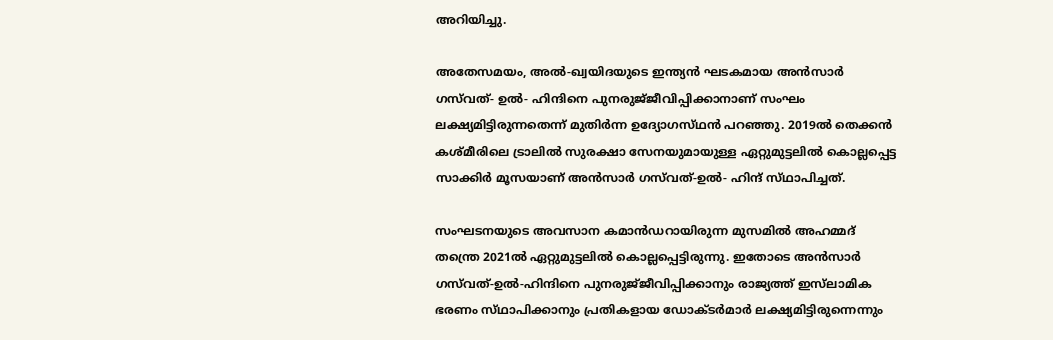അറിയിച്ചു.

അതേസമയം, അൽ-ഖ്വയിദയുടെ ഇന്ത്യൻ ഘടകമായ അൻസാർ ഗസ്‌വത്- ഉൽ- ഹിന്ദിനെ പുനരുജ്‌ജീവിപ്പിക്കാനാണ് സംഘം ലക്ഷ്യമിട്ടിരുന്നതെന്ന് മുതിർന്ന ഉദ്യോഗസ്‌ഥൻ പറഞ്ഞു. 2019ൽ തെക്കൻ കശ്‌മീരിലെ ട്രാലിൽ സുരക്ഷാ സേനയുമായുള്ള ഏറ്റുമുട്ടലിൽ കൊല്ലപ്പെട്ട സാക്കിർ മൂസയാണ് അൻസാർ ഗസ്‌വത്-ഉൽ- ഹിന്ദ് സ്‌ഥാപിച്ചത്‌.

സംഘടനയുടെ അവസാന കമാൻഡറായിരുന്ന മുസമിൽ അഹമ്മദ് തന്ത്രെ 2021ൽ ഏറ്റുമുട്ടലിൽ കൊല്ലപ്പെട്ടിരുന്നു. ഇതോടെ അൻസാർ ഗസ്‌വത്-ഉൽ-ഹിന്ദിനെ പുനരുജ്‌ജീവിപ്പിക്കാനും രാജ്യത്ത് ഇസ്‌ലാമിക ഭരണം സ്‌ഥാപിക്കാനും പ്രതികളായ ഡോക്‌ടർമാർ ലക്ഷ്യമിട്ടിരുന്നെന്നും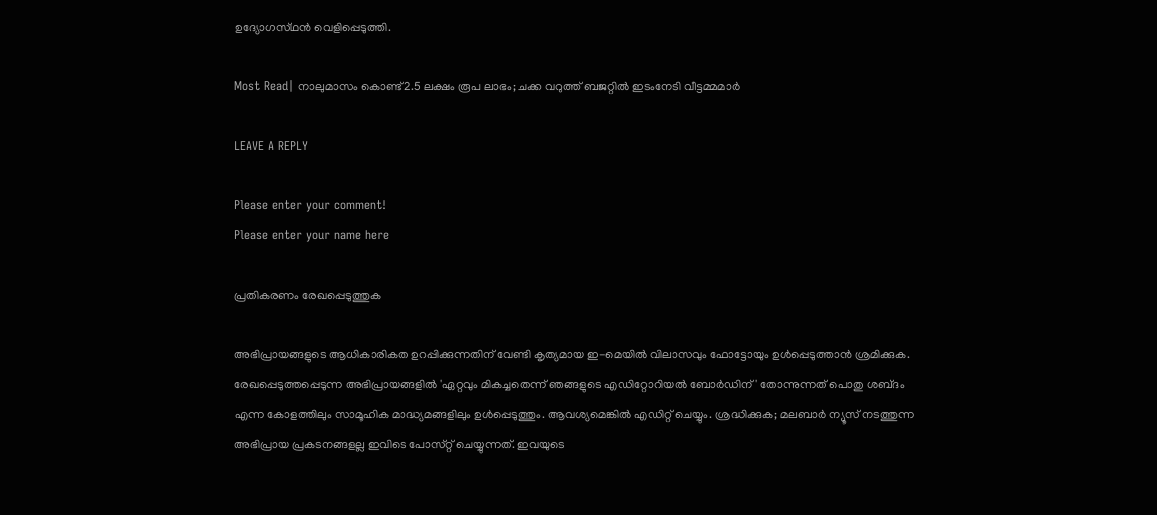ഉദ്യോഗസ്‌ഥൻ വെളിപ്പെടുത്തി.

Most Read| നാലുമാസം കൊണ്ട് 2.5 ലക്ഷം രൂപ ലാഭം; ചക്ക വറുത്ത് ബജറ്റിൽ ഇടംനേടി വീട്ടമ്മമാർ

LEAVE A REPLY

Please enter your comment!
Please enter your name here

പ്രതികരണം രേഖപ്പെടുത്തുക

അഭിപ്രായങ്ങളുടെ ആധികാരികത ഉറപ്പിക്കുന്നതിന് വേണ്ടി കൃത്യമായ ഇ-മെയിൽ വിലാസവും ഫോട്ടോയും ഉൾപ്പെടുത്താൻ ശ്രമിക്കുക. രേഖപ്പെടുത്തപ്പെടുന്ന അഭിപ്രായങ്ങളിൽ 'ഏറ്റവും മികച്ചതെന്ന് ഞങ്ങളുടെ എഡിറ്റോറിയൽ ബോർഡിന്' തോന്നുന്നത് പൊതു ശബ്‌ദം എന്ന കോളത്തിലും സാമൂഹിക മാദ്ധ്യമങ്ങളിലും ഉൾപ്പെടുത്തും. ആവശ്യമെങ്കിൽ എഡിറ്റ് ചെയ്യും. ശ്രദ്ധിക്കുക; മലബാർ ന്യൂസ് നടത്തുന്ന അഭിപ്രായ പ്രകടനങ്ങളല്ല ഇവിടെ പോസ്‌റ്റ് ചെയ്യുന്നത്. ഇവയുടെ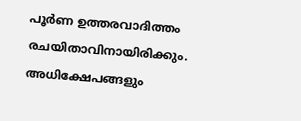പൂർണ ഉത്തരവാദിത്തം രചയിതാവിനായിരിക്കും. അധിക്ഷേപങ്ങളും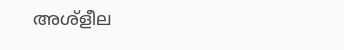അശ്‌ളീല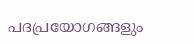പദപ്രയോഗങ്ങളും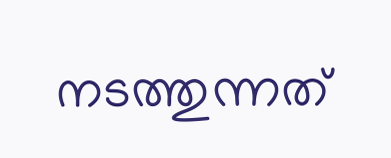നടത്തുന്നത്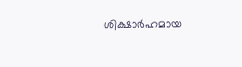ശിക്ഷാർഹമായ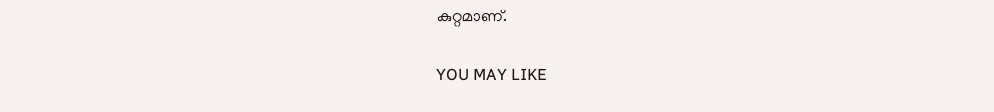കുറ്റമാണ്.

YOU MAY LIKE